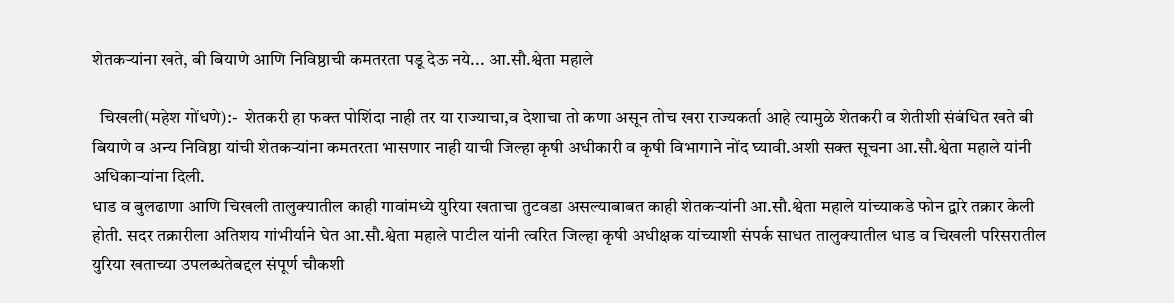शेतकऱ्यांना खते, बी बियाणे आणि निविष्ठाची कमतरता पडू देऊ नये... आ.सौ.श्वेता महाले

  चिखली(महेश गोंधणे):-  शेतकरी हा फक्त पोशिंदा नाही तर या राज्याचा,व देशाचा तो कणा असून तोच खरा राज्यकर्ता आहे त्यामुळे शेतकरी व शेतीशी संबंधित खते बी बियाणे व अन्य निविष्ठा यांची शेतकऱ्यांना कमतरता भासणार नाही याची जिल्हा कृषी अधीकारी व कृषी विभागाने नोंद घ्यावी.अशी सक्त सूचना आ.सौ.श्वेता महाले यांनी अधिकाऱ्यांना दिली.
धाड व बुलढाणा आणि चिखली तालुक्यातील काही गावांमध्ये युरिया खताचा तुटवडा असल्याबाबत काही शेतकऱ्यांनी आ.सौ.श्वेता महाले यांच्याकडे फोन द्वारे तक्रार केली होती. सदर तक्रारीला अतिशय गांभीर्याने घेत आ.सौ.श्वेता महाले पाटील यांनी त्वरित जिल्हा कृषी अधीक्षक यांच्याशी संपर्क साधत तालुक्यातील धाड व चिखली परिसरातील युरिया खताच्या उपलब्धतेबद्दल संपूर्ण चौकशी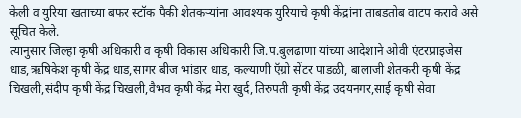केली व युरिया खताच्या बफर स्टॉक पैकी शेतकऱ्यांना आवश्यक युरियाचे कृषी केंद्रांना ताबडतोब वाटप करावे असे सूचित केले.
त्यानुसार जिल्हा कृषी अधिकारी व कृषी विकास अधिकारी जि.प.बुलढाणा यांच्या आदेशाने ओवी एंटरप्राइजेस धाड,ऋषिकेश कृषी केंद्र धाड,सागर बीज भांडार धाड, कल्याणी ऍग्रो सेंटर पाडळी, बालाजी शेतकरी कृषी केंद्र चिखली,संदीप कृषी केंद्र चिखली,वैभव कृषी केंद्र मेरा खुर्द,तिरुपती कृषी केंद्र उदयनगर,साई कृषी सेवा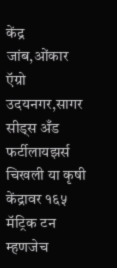केंद्र जांब,ओंकार ऍग्रो उदयनगर,सागर सीड्स अँड फर्टीलायझर्स चिखली या कृषी केंद्रावर १६५ मॅट्रिक टन म्हणजेच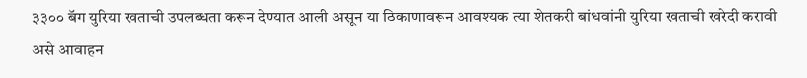३३०० बॅग युरिया खताची उपलब्धता करून देण्यात आली असून या ठिकाणावरून आवश्यक त्या शेतकरी बांधवांनी युरिया खताची खरेदी करावी असे आवाहन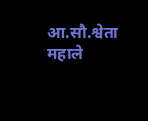आ.सौ.श्वेता महाले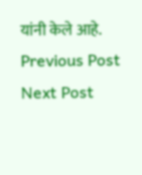यांनी केले आहे.
Previous Post Next Post